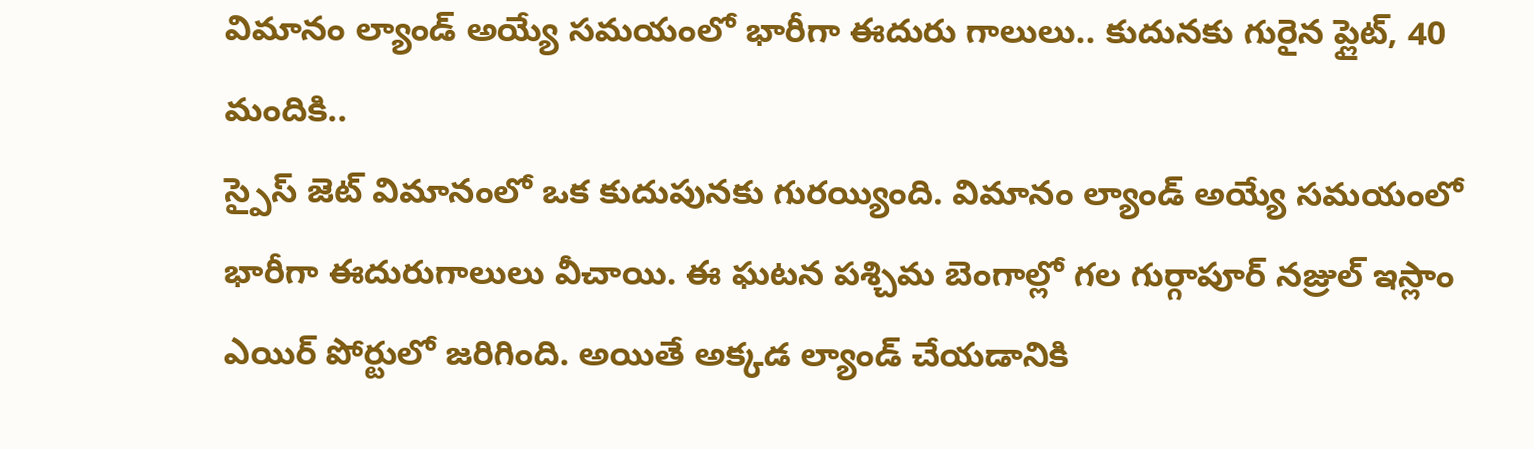విమానం ల్యాండ్ అయ్యే సమయంలో భారీగా ఈదురు గాలులు.. కుదునకు గురైన ప్లైట్, 40 మందికి..
స్పైస్ జెట్ విమానంలో ఒక కుదుపునకు గురయ్యింది. విమానం ల్యాండ్ అయ్యే సమయంలో భారీగా ఈదురుగాలులు వీచాయి. ఈ ఘటన పశ్చిమ బెంగాల్లో గల గుర్గాపూర్ నజ్రుల్ ఇస్లాం ఎయిర్ పోర్టులో జరిగింది. అయితే అక్కడ ల్యాండ్ చేయడానికి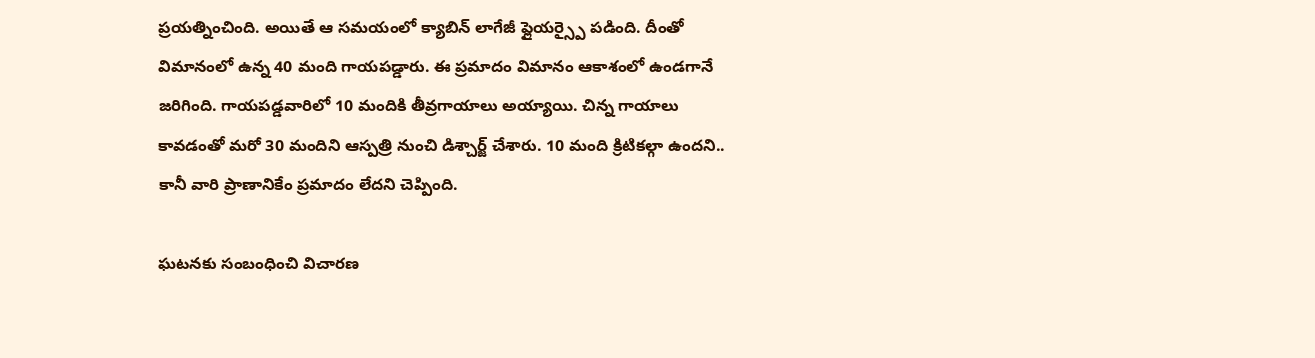ప్రయత్నించింది. అయితే ఆ సమయంలో క్యాబిన్ లాగేజీ ఫ్లైయర్స్పై పడింది. దీంతో విమానంలో ఉన్న 40 మంది గాయపడ్డారు. ఈ ప్రమాదం విమానం ఆకాశంలో ఉండగానే జరిగింది. గాయపడ్డవారిలో 10 మందికి తీవ్రగాయాలు అయ్యాయి. చిన్న గాయాలు కావడంతో మరో 30 మందిని ఆస్పత్రి నుంచి డిశ్చార్జ్ చేశారు. 10 మంది క్రిటికల్గా ఉందని.. కానీ వారి ప్రాణానికేం ప్రమాదం లేదని చెప్పింది.

ఘటనకు సంబంధించి విచారణ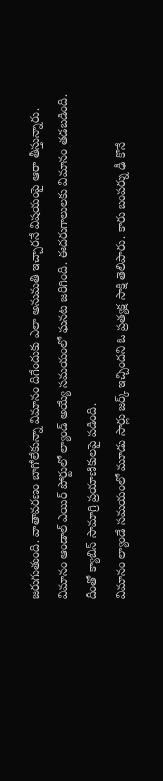జరుగుతుంది. వాతావరణం బాగోలేకున్నా విమానం దిగేందుకు ఎలా అనుమతి ఇచ్చారనే విషయంపై ఆరా తీస్తున్నారు. విమానం ఆండాల్ ఎయిర్ పోర్టులో ల్యాండ్ అయ్యే సమయంలో ఘనట జరిగింది. ఈదరుగాలులకు విమానం తడబడింది. దీంతో క్యాబిన్ సామాగ్రి ప్రయాణికులపై పడింది.
విమానం ల్యాండే సమయంలో మూడు సార్లు జర్క్ ఇచ్చిందని ఓ ప్రత్యక్ష సాక్షి తెలిపారు. కారు బంపర్ను ఢీ కొనే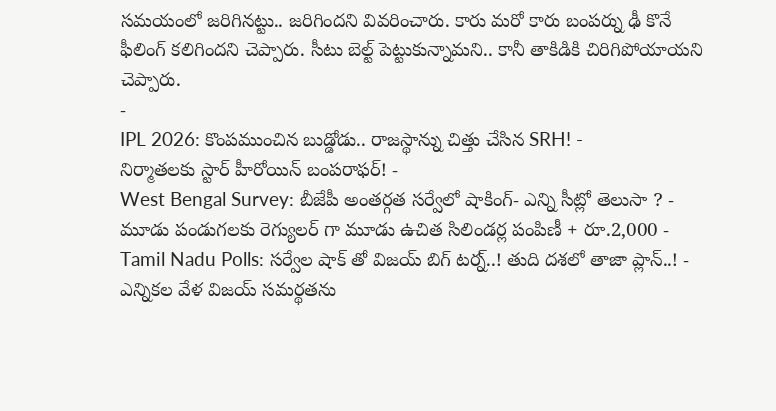సమయంలో జరిగినట్టు.. జరిగిందని వివరించారు. కారు మరో కారు బంపర్ను ఢీ కొనే ఫీలింగ్ కలిగిందని చెప్పారు. సీటు బెల్ట్ పెట్టుకున్నామని.. కానీ తాకిడికి చిరిగిపోయాయని చెప్పారు.
-
IPL 2026: కొంపముంచిన బుడ్డోడు.. రాజస్థాన్ను చిత్తు చేసిన SRH! -
నిర్మాతలకు స్టార్ హీరోయిన్ బంపరాఫర్! -
West Bengal Survey: బీజేపీ అంతర్గత సర్వేలో షాకింగ్- ఎన్ని సీట్లో తెలుసా ? -
మూడు పండుగలకు రెగ్యులర్ గా మూడు ఉచిత సిలిండర్ల పంపిణీ + రూ.2,000 -
Tamil Nadu Polls: సర్వేల షాక్ తో విజయ్ బిగ్ టర్న్..! తుది దశలో తాజా ప్లాన్..! -
ఎన్నికల వేళ విజయ్ సమర్థతను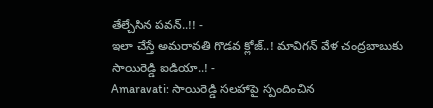తేల్చేసిన పవన్..!! -
ఇలా చేస్తే అమరావతి గొడవ క్లోజ్..! మావిగన్ వేళ చంద్రబాబుకు సాయిరెడ్డి ఐడియా..! -
Amaravati: సాయిరెడ్డి సలహాపై స్పందించిన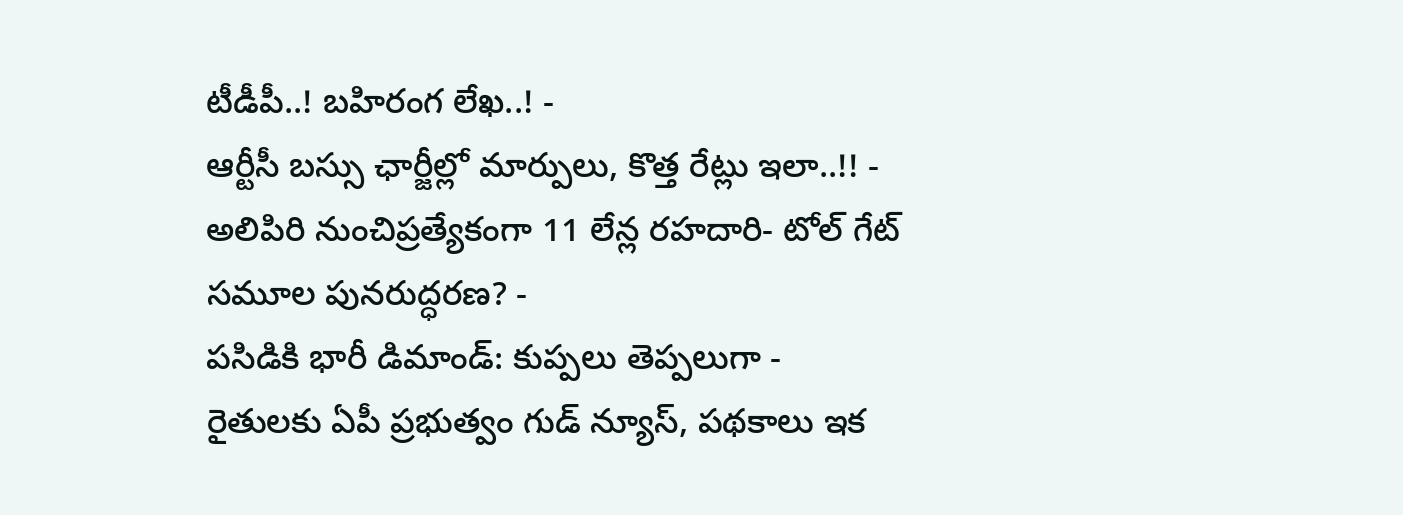టీడీపీ..! బహిరంగ లేఖ..! -
ఆర్టీసీ బస్సు ఛార్జీల్లో మార్పులు, కొత్త రేట్లు ఇలా..!! -
అలిపిరి నుంచిప్రత్యేకంగా 11 లేన్ల రహదారి- టోల్ గేట్ సమూల పునరుద్ధరణ? -
పసిడికి భారీ డిమాండ్: కుప్పలు తెప్పలుగా -
రైతులకు ఏపీ ప్రభుత్వం గుడ్ న్యూస్, పథకాలు ఇక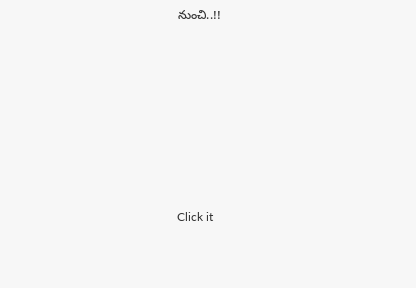నుంచి..!!












Click it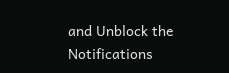and Unblock the Notifications